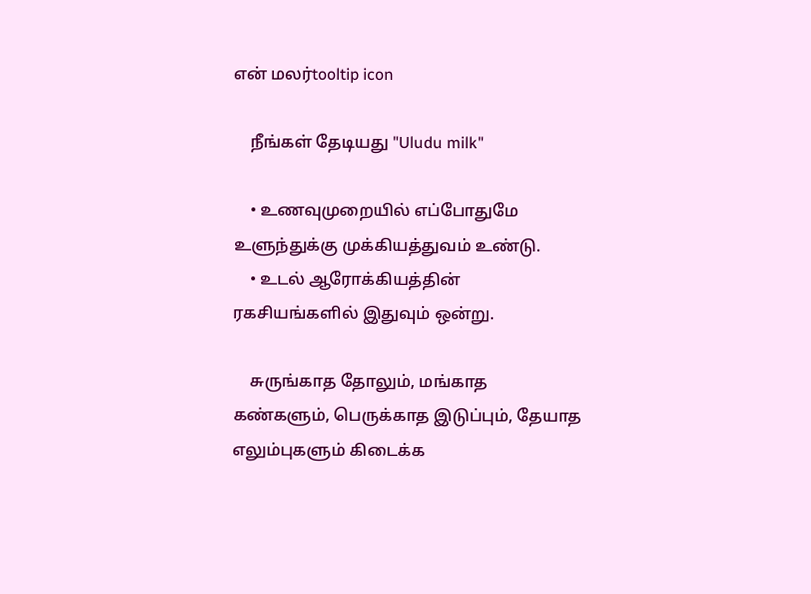என் மலர்tooltip icon

    நீங்கள் தேடியது "Uludu milk"

    • உணவுமுறையில் எப்போதுமே உளுந்துக்கு முக்கியத்துவம் உண்டு.
    • உடல் ஆரோக்கியத்தின் ரகசியங்களில் இதுவும் ஒன்று.

    சுருங்காத தோலும், மங்காத கண்களும், பெருக்காத இடுப்பும், தேயாத எலும்புகளும் கிடைக்க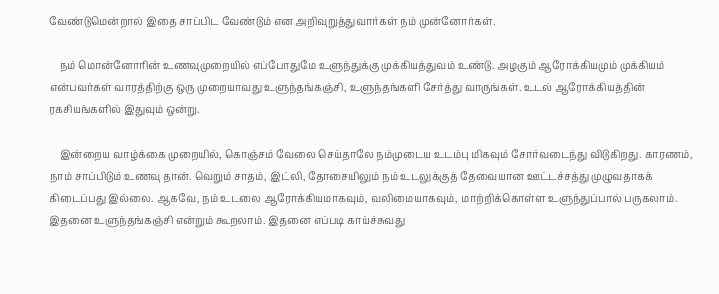வேண்டுமென்றால் இதை சாப்பிட வேண்டும் என அறிவுறுத்துவார்கள் நம் முன்னோர்கள்.

    நம் மொன்னோரின் உணவுமுறையில் எப்போதுமே உளுந்துக்கு முக்கியத்துவம் உண்டு. அழகும் ஆரோக்கியமும் முக்கியம் என்பவர்கள் வாரத்திற்கு ஒரு முறையாவது உளுந்தங்கஞ்சி, உளுந்தங்களி சேர்த்து வாருங்கள். உடல் ஆரோக்கியத்தின் ரகசியங்களில் இதுவும் ஒன்று.

    இன்றைய வாழ்க்கை முறையில், கொஞ்சம் வேலை செய்தாலே நம்முடைய உடம்பு மிகவும் சோர்வடைந்து விடுகிறது. காரணம், நாம் சாப்பிடும் உணவு தான். வெறும் சாதம், இட்லி, தோசையிலும் நம் உடலுக்குத் தேவையான ஊட்டச்சத்து முழுவதாகக் கிடைப்பது இல்லை. ஆகவே, நம் உடலை ஆரோக்கியமாகவும், வலிமையாகவும், மாற்றிக்கொள்ள உளுந்துப்பால் பருகலாம். இதனை உளுந்தங்கஞ்சி என்றும் கூறலாம். இதனை எப்படி காய்ச்சுவது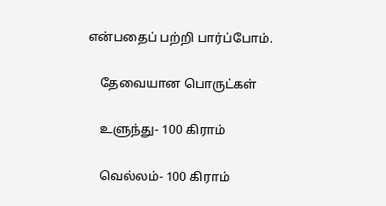என்பதைப் பற்றி பார்ப்போம்.

    தேவையான பொருட்கள்

    உளுந்து- 100 கிராம்

    வெல்லம்- 100 கிராம்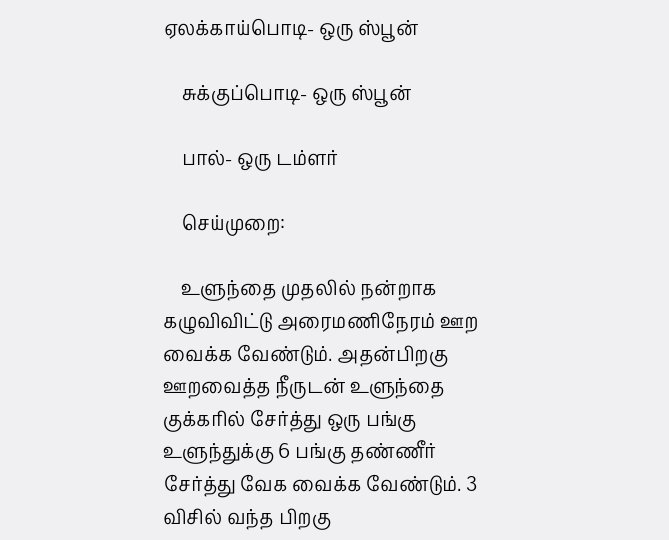ஏலக்காய்பொடி- ஒரு ஸ்பூன்

    சுக்குப்பொடி- ஒரு ஸ்பூன்

    பால்- ஒரு டம்ளர்

    செய்முறை:

    உளுந்தை முதலில் நன்றாக கழுவிவிட்டு அரைமணிநேரம் ஊற வைக்க வேண்டும். அதன்பிறகு ஊறவைத்த நீருடன் உளுந்தை குக்கரில் சேர்த்து ஒரு பங்கு உளுந்துக்கு 6 பங்கு தண்ணீர் சேர்த்து வேக வைக்க வேண்டும். 3 விசில் வந்த பிறகு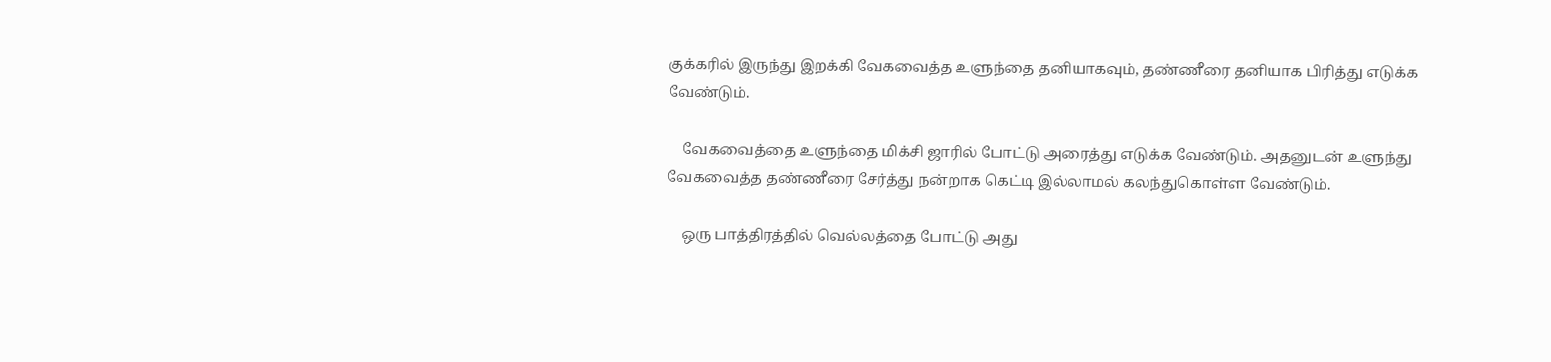குக்கரில் இருந்து இறக்கி வேகவைத்த உளுந்தை தனியாகவும், தண்ணீரை தனியாக பிரித்து எடுக்க வேண்டும்.

    வேகவைத்தை உளுந்தை மிக்சி ஜாரில் போட்டு அரைத்து எடுக்க வேண்டும். அதனுடன் உளுந்து வேகவைத்த தண்ணீரை சேர்த்து நன்றாக கெட்டி இல்லாமல் கலந்துகொள்ள வேண்டும்.

    ஒரு பாத்திரத்தில் வெல்லத்தை போட்டு அது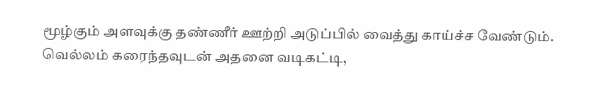மூழ்கும் அளவுக்கு தண்ணீர் ஊற்றி அடுப்பில் வைத்து காய்ச்ச வேண்டும். வெல்லம் கரைந்தவுடன் அதனை வடிகட்டி,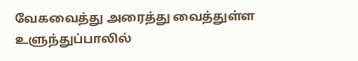வேகவைத்து அரைத்து வைத்துள்ள உளுந்துப்பாலில்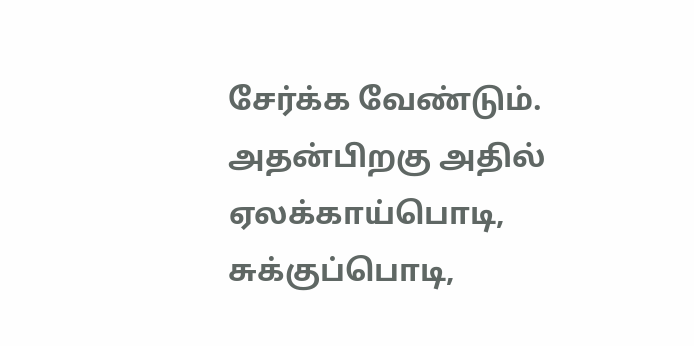சேர்க்க வேண்டும். அதன்பிறகு அதில் ஏலக்காய்பொடி, சுக்குப்பொடி,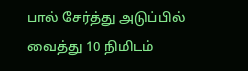பால் சேர்த்து அடுப்பில் வைத்து 10 நிமிடம்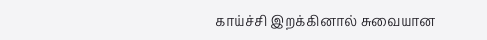காய்ச்சி இறக்கினால் சுவையான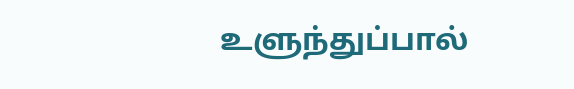உளுந்துப்பால்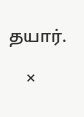தயார்.

    ×